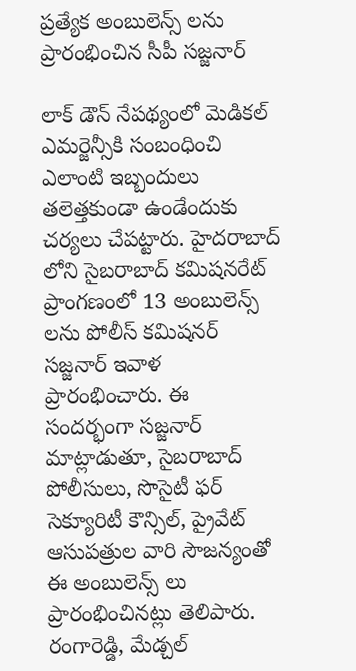ప్రత్యేక అంబులెన్స్ లను ప్రారంభించిన సీపీ సజ్జనార్

లాక్ డౌన్ నేపథ్యంలో మెడికల్ ఎమర్జెన్సీకి సంబంధించి ఎలాంటి ఇబ్బందులు తలెత్తకుండా ఉండేందుకు చర్యలు చేపట్టారు. హైదరాబాద్ లోని సైబరాబాద్ కమిషనరేట్ ప్రాంగణంలో 13 అంబులెన్స్ లను పోలీస్ కమిషనర్ సజ్జనార్ ఇవాళ ప్రారంభించారు. ఈ సందర్భంగా సజ్జనార్ మాట్లాడుతూ, సైబరాబాద్ పోలీసులు, సొసైటీ ఫర్ సెక్యూరిటీ కౌన్సిల్, ప్రైవేట్ ఆసుపత్రుల వారి సౌజన్యంతో ఈ అంబులెన్స్ లు ప్రారంభించినట్లు తెలిపారు.
రంగారెడ్డి, మేడ్చల్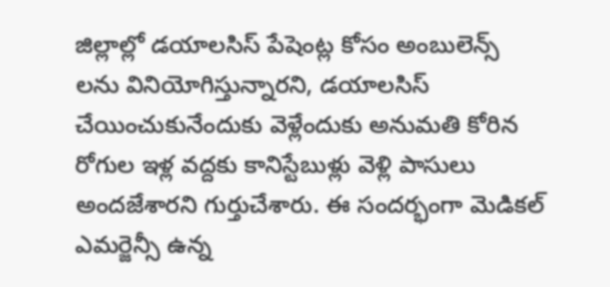జిల్లాల్లో డయాలసిస్ పేషెంట్ల కోసం అంబులెన్స్ లను వినియోగిస్తున్నారని, డయాలసిస్ చేయించుకునేందుకు వెళ్లేందుకు అనుమతి కోరిన రోగుల ఇళ్ల వద్దకు కానిస్టేబుళ్లు వెళ్లి పాసులు అందజేశారని గుర్తుచేశారు. ఈ సందర్భంగా మెడికల్ ఎమర్జెన్సీ ఉన్న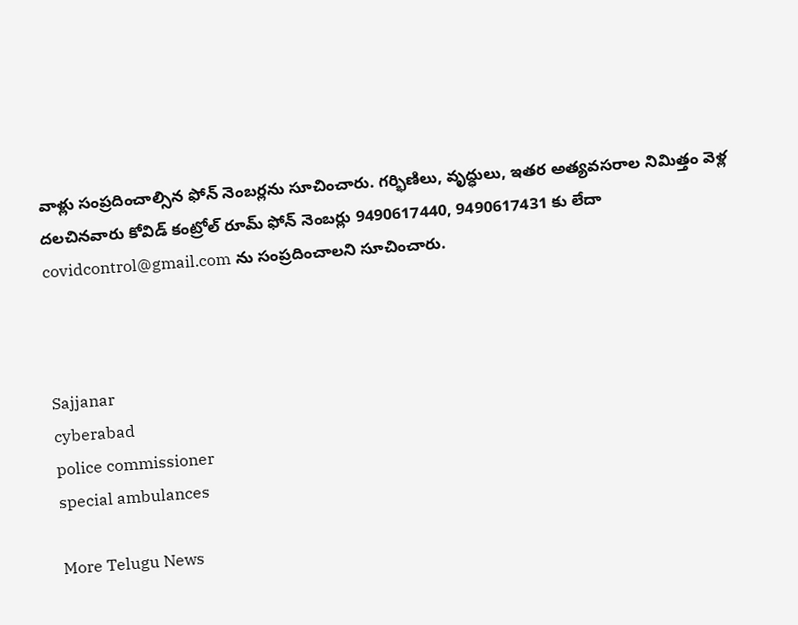వాళ్లు సంప్రదించాల్సిన ఫోన్ నెంబర్లను సూచించారు. గర్భిణిలు, వృద్ధులు, ఇతర అత్యవసరాల నిమిత్తం వెళ్ల దలచినవారు కోవిడ్ కంట్రోల్ రూమ్ ఫోన్ నెంబర్లు 9490617440, 9490617431 కు లేదా covidcontrol@gmail.com ను సంప్రదించాలని సూచించారు.



Sajjanar
cyberabad
police commissioner
special ambulances

More Telugu News